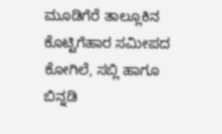ಮೂಡಿಗೆರೆ ತಾಲ್ಲೂಕಿನ ಕೊಟ್ಟಿಗೆಹಾರ ಸಮೀಪದ ಕೋಗಿಲೆ, ಸಬ್ಲಿ ಹಾಗೂ ಬಿನ್ನಡಿ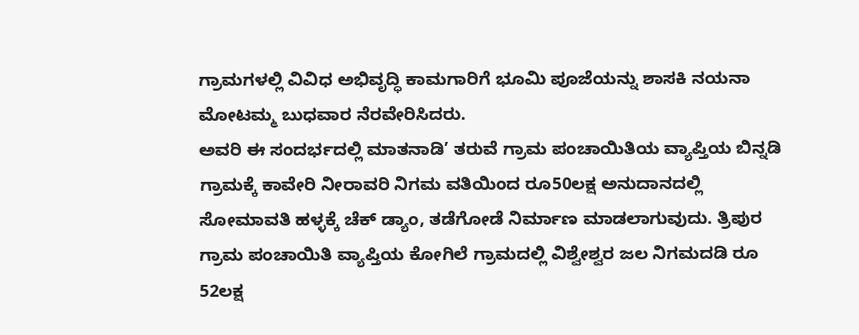ಗ್ರಾಮಗಳಲ್ಲಿ ವಿವಿಧ ಅಭಿವೃದ್ಧಿ ಕಾಮಗಾರಿಗೆ ಭೂಮಿ ಪೂಜೆಯನ್ನು ಶಾಸಕಿ ನಯನಾ ಮೋಟಮ್ಮ ಬುಧವಾರ ನೆರವೇರಿಸಿದರು.
ಅವರಿ ಈ ಸಂದರ್ಭದಲ್ಲಿ ಮಾತನಾಡಿ’ ತರುವೆ ಗ್ರಾಮ ಪಂಚಾಯಿತಿಯ ವ್ಯಾಪ್ತಿಯ ಬಿನ್ನಡಿ ಗ್ರಾಮಕ್ಕೆ ಕಾವೇರಿ ನೀರಾವರಿ ನಿಗಮ ವತಿಯಿಂದ ರೂ50ಲಕ್ಷ ಅನುದಾನದಲ್ಲಿ ಸೋಮಾವತಿ ಹಳ್ಳಕ್ಕೆ ಚೆಕ್ ಡ್ಯಾಂ, ತಡೆಗೋಡೆ ನಿರ್ಮಾಣ ಮಾಡಲಾಗುವುದು. ತ್ರಿಪುರ ಗ್ರಾಮ ಪಂಚಾಯಿತಿ ವ್ಯಾಪ್ತಿಯ ಕೋಗಿಲೆ ಗ್ರಾಮದಲ್ಲಿ ವಿಶ್ವೇಶ್ವರ ಜಲ ನಿಗಮದಡಿ ರೂ 52ಲಕ್ಷ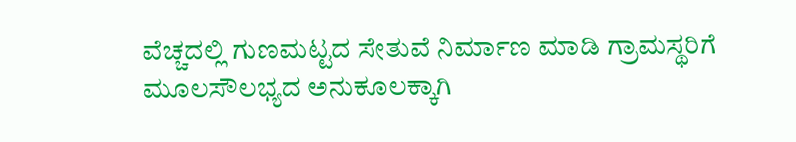ವೆಚ್ಚದಲ್ಲಿ ಗುಣಮಟ್ಟದ ಸೇತುವೆ ನಿರ್ಮಾಣ ಮಾಡಿ ಗ್ರಾಮಸ್ಥರಿಗೆ ಮೂಲಸೌಲಭ್ಯದ ಅನುಕೂಲಕ್ಕಾಗಿ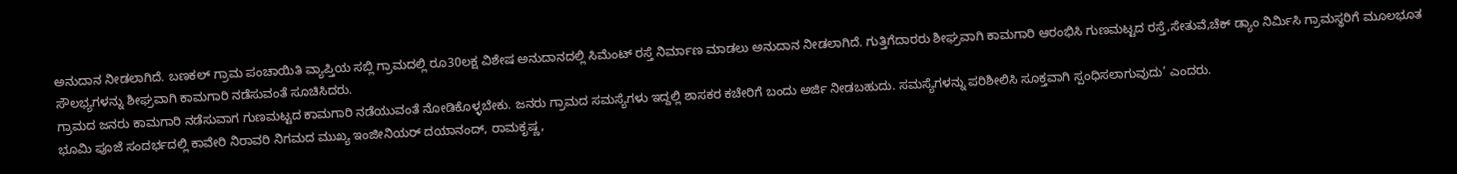ಅನುದಾನ ನೀಡಲಾಗಿದೆ. ಬಣಕಲ್ ಗ್ರಾಮ ಪಂಚಾಯಿತಿ ವ್ಯಾಪ್ತಿಯ ಸಬ್ಲಿ ಗ್ರಾಮದಲ್ಲಿ ರೂ30ಲಕ್ಷ ವಿಶೇಷ ಅನುದಾನದಲ್ಲಿ ಸಿಮೆಂಟ್ ರಸ್ತೆ ನಿರ್ಮಾಣ ಮಾಡಲು ಅನುದಾನ ನೀಡಲಾಗಿದೆ. ಗುತ್ತಿಗೆದಾರರು ಶೀಘ್ರವಾಗಿ ಕಾಮಗಾರಿ ಆರಂಭಿಸಿ ಗುಣಮಟ್ಟದ ರಸ್ತೆ,ಸೇತುವೆ,ಚೆಕ್ ಡ್ಯಾಂ ನಿರ್ಮಿಸಿ ಗ್ರಾಮಸ್ಥರಿಗೆ ಮೂಲಭೂತ ಸೌಲಭ್ಯಗಳನ್ನು ಶೀಘ್ರವಾಗಿ ಕಾಮಗಾರಿ ನಡೆಸುವಂತೆ ಸೂಚಿಸಿದರು.
ಗ್ರಾಮದ ಜನರು ಕಾಮಗಾರಿ ನಡೆಸುವಾಗ ಗುಣಮಟ್ಟದ ಕಾಮಗಾರಿ ನಡೆಯುವಂತೆ ನೋಡಿಕೊಳ್ಳಬೇಕು. ಜನರು ಗ್ರಾಮದ ಸಮಸ್ಯೆಗಳು ಇದ್ದಲ್ಲಿ ಶಾಸಕರ ಕಚೇರಿಗೆ ಬಂದು ಅರ್ಜಿ ನೀಡಬಹುದು. ಸಮಸ್ಯೆಗಳನ್ನು ಪರಿಶೀಲಿಸಿ ಸೂಕ್ತವಾಗಿ ಸ್ಪಂಧಿಸಲಾಗುವುದು’ ಎಂದರು.
ಭೂಮಿ ಪೂಜೆ ಸಂದರ್ಭದಲ್ಲಿ ಕಾವೇರಿ ನಿರಾವರಿ ನಿಗಮದ ಮುಖ್ಯ ಇಂಜೀನಿಯರ್ ದಯಾನಂದ್, ರಾಮಕೃಷ್ಣ,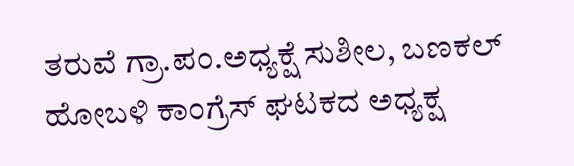ತರುವೆ ಗ್ರಾ.ಪಂ.ಅಧ್ಯಕ್ಷೆ ಸುಶೀಲ, ಬಣಕಲ್ ಹೋಬಳಿ ಕಾಂಗ್ರೆಸ್ ಘಟಕದ ಅಧ್ಯಕ್ಷ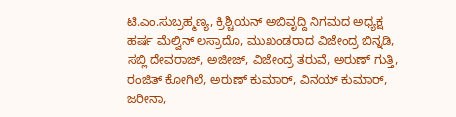ಟಿ.ಎಂ.ಸುಬ್ರಹ್ಮಣ್ಯ, ಕ್ರಿಶ್ಚಿಯನ್ ಅಬಿವೃದ್ದಿ ನಿಗಮದ ಅಧ್ಯಕ್ಷ ಹರ್ಷ ಮೆಲ್ವಿನ್ ಲಸ್ರಾದೊ, ಮುಖಂಡರಾದ ವಿಜೇಂದ್ರ ಬಿನ್ನಡಿ, ಸಬ್ಲಿ ದೇವರಾಜ್, ಅಜೀಜ್, ವಿಜೇಂದ್ರ ತರುವೆ, ಅರುಣ್ ಗುತ್ತಿ, ರಂಜಿತ್ ಕೋಗಿಲೆ, ಅರುಣ್ ಕುಮಾರ್, ವಿನಯ್ ಕುಮಾರ್, ಜರೀನಾ,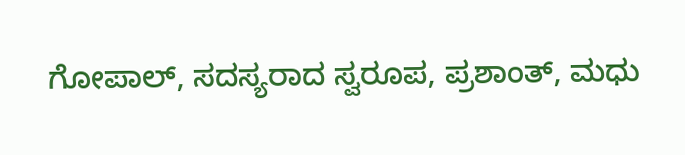ಗೋಪಾಲ್, ಸದಸ್ಯರಾದ ಸ್ವರೂಪ, ಪ್ರಶಾಂತ್, ಮಧು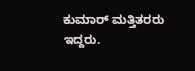ಕುಮಾರ್ ಮತ್ತಿತರರು ಇದ್ದರು.